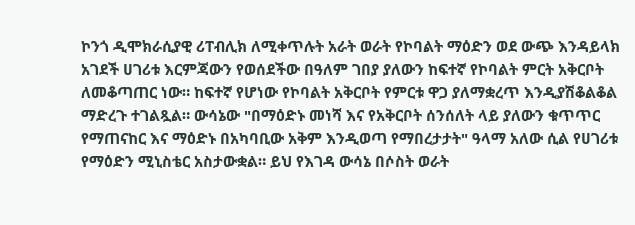ኮንጎ ዲሞክራሲያዊ ሪፐብሊክ ለሚቀጥሉት አራት ወራት የኮባልት ማዕድን ወደ ውጭ እንዳይላክ አገደች ሀገሪቱ እርምጃውን የወሰደችው በዓለም ገበያ ያለውን ከፍተኛ የኮባልት ምርት አቅርቦት ለመቆጣጠር ነው። ከፍተኛ የሆነው የኮባልት አቅርቦት የምርቱ ዋጋ ያለማቋረጥ እንዲያሽቆልቆል ማድረጉ ተገልጿል። ውሳኔው "በማዕድኑ መነሻ እና የአቅርቦት ሰንሰለት ላይ ያለውን ቁጥጥር የማጠናከር እና ማዕድኑ በአካባቢው አቅም እንዲወጣ የማበረታታት" ዓላማ አለው ሲል የሀገሪቱ የማዕድን ሚኒስቴር አስታውቋል። ይህ የእገዳ ውሳኔ በሶስት ወራት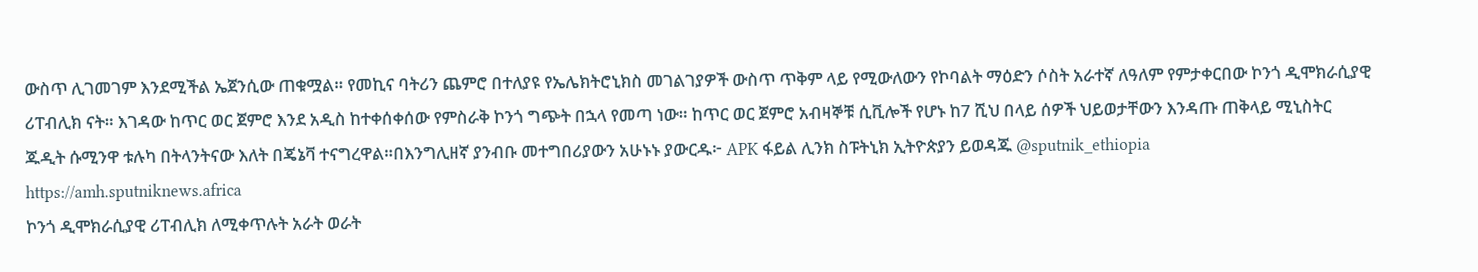ውስጥ ሊገመገም እንደሚችል ኤጀንሲው ጠቁሟል። የመኪና ባትሪን ጨምሮ በተለያዩ የኤሌክትሮኒክስ መገልገያዎች ውስጥ ጥቅም ላይ የሚውለውን የኮባልት ማዕድን ሶስት አራተኛ ለዓለም የምታቀርበው ኮንጎ ዲሞክራሲያዊ ሪፐብሊክ ናት። እገዳው ከጥር ወር ጀምሮ እንደ አዲስ ከተቀሰቀሰው የምስራቅ ኮንጎ ግጭት በኋላ የመጣ ነው። ከጥር ወር ጀምሮ አብዛኞቹ ሲቪሎች የሆኑ ከ7 ሺህ በላይ ሰዎች ህይወታቸውን እንዳጡ ጠቅላይ ሚኒስትር ጁዲት ሱሚንዋ ቱሉካ በትላንትናው እለት በጄኔቫ ተናግረዋል።በእንግሊዘኛ ያንብቡ መተግበሪያውን አሁኑኑ ያውርዱ፦ APK ፋይል ሊንክ ስፑትኒክ ኢትዮጵያን ይወዳጁ @sputnik_ethiopia
https://amh.sputniknews.africa
ኮንጎ ዲሞክራሲያዊ ሪፐብሊክ ለሚቀጥሉት አራት ወራት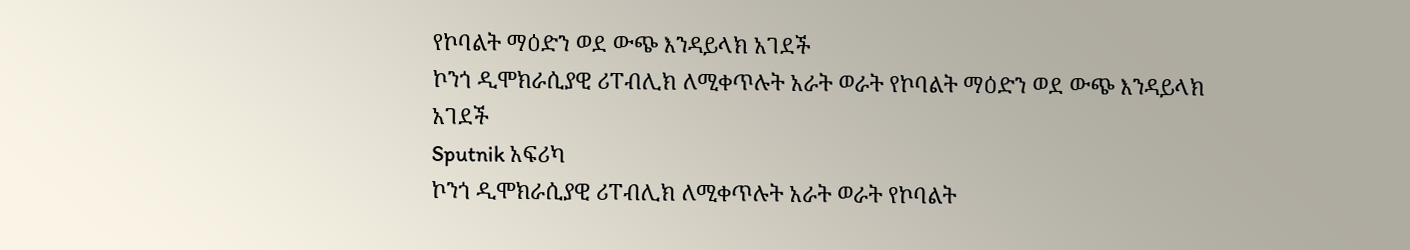የኮባልት ማዕድን ወደ ውጭ እንዳይላክ አገደች
ኮንጎ ዲሞክራሲያዊ ሪፐብሊክ ለሚቀጥሉት አራት ወራት የኮባልት ማዕድን ወደ ውጭ እንዳይላክ አገደች
Sputnik አፍሪካ
ኮንጎ ዲሞክራሲያዊ ሪፐብሊክ ለሚቀጥሉት አራት ወራት የኮባልት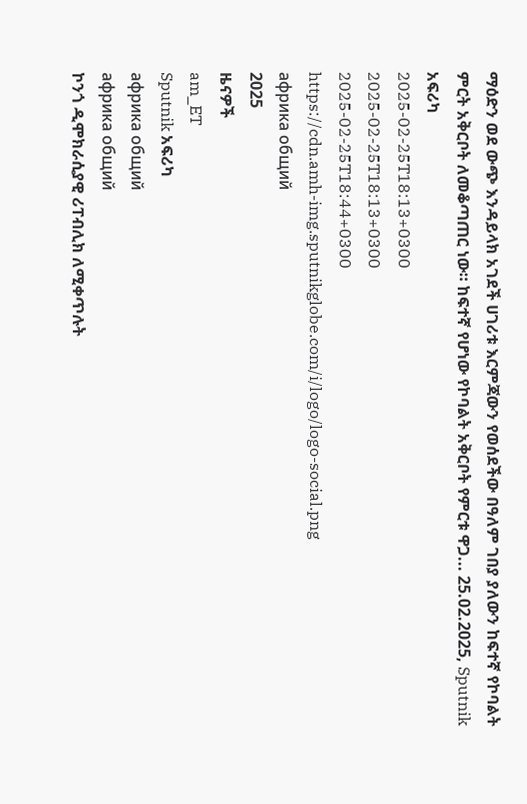ማዕድን ወደ ውጭ እንዳይላክ አገደች ሀገሪቱ እርምጃውን የወሰደችው በዓለም ገበያ ያለውን ከፍተኛ የኮባልት ምርት አቅርቦት ለመቆጣጠር ነው። ከፍተኛ የሆነው የኮባልት አቅርቦት የምርቱ ዋጋ... 25.02.2025, Sputnik አፍሪካ
2025-02-25T18:13+0300
2025-02-25T18:13+0300
2025-02-25T18:44+0300
https://cdn.amh-img.sputnikglobe.com/i/logo/logo-social.png
африка общий
2025
ዜናዎች
am_ET
Sputnik አፍሪካ
африка общий
африка общий
ኮንጎ ዲሞክራሲያዊ ሪፐብሊክ ለሚቀጥሉት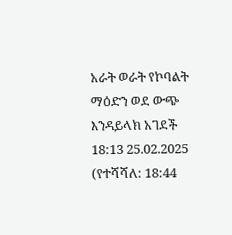አራት ወራት የኮባልት ማዕድን ወደ ውጭ እንዳይላክ አገደች
18:13 25.02.2025 (የተሻሻለ: 18:44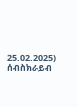25.02.2025)
ሰብስክራይብ